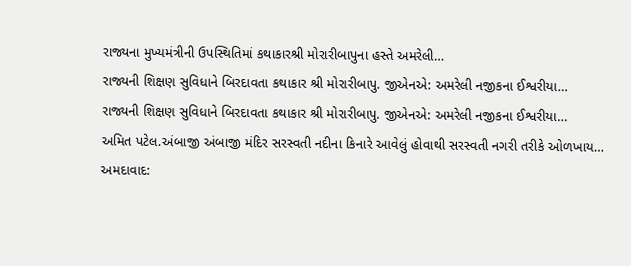રાજ્યના મુખ્યમંત્રીની ઉપસ્થિતિમાં કથાકારશ્રી મોરારીબાપુના હસ્તે અમરેલી…
રાજ્યની શિક્ષણ સુવિધાને બિરદાવતા કથાકાર શ્રી મોરારીબાપુ. જીએનએ: અમરેલી નજીકના ઈશ્વરીયા…
રાજ્યની શિક્ષણ સુવિધાને બિરદાવતા કથાકાર શ્રી મોરારીબાપુ. જીએનએ: અમરેલી નજીકના ઈશ્વરીયા…
અમિત પટેલ.અંબાજી અંબાજી મંદિર સરસ્વતી નદીના કિનારે આવેલું હોવાથી સરસ્વતી નગરી તરીકે ઓળખાય…
અમદાવાદ: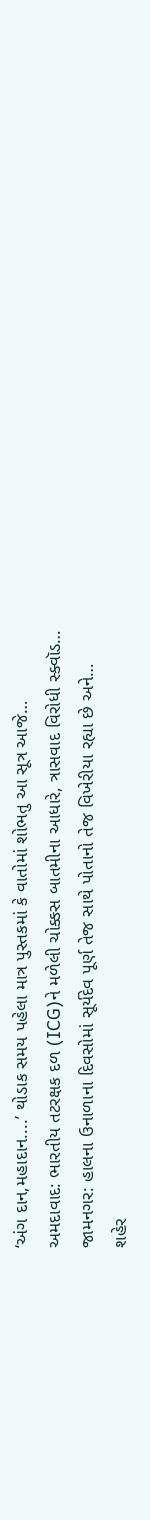‘અંગ દાન,મહાદાન....’ થોડાક સમય પહેલા માત્ર પુસ્તકમાં કે વાતોમાં શોભતુ આ સૂત્ર આજે…
અમદાવાદ: ભારતીય તટરક્ષક દળ (ICG)ને મળેલી ચોક્કસ બાતમીના આધારે, ત્રાસવાદ વિરોધી સ્ક્વૉડ…
જામનગર: હાલના ઉનાળાના દિવસોમાં સૂર્યદેવ પૂર્ણ તેજ સાથે પોતાનો તેજ વિખેરીયા રહ્યા છે અને…
શહેર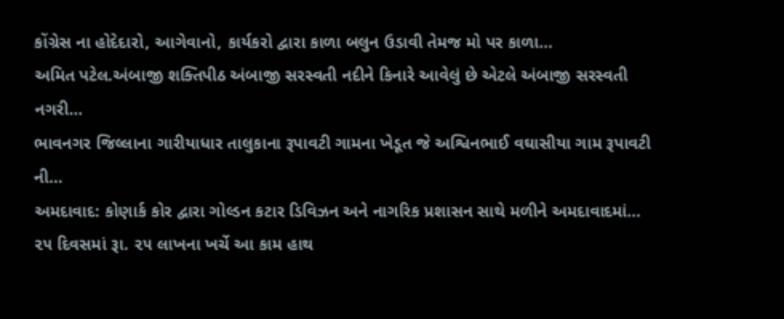કોંગ્રેસ ના હોદેદારો, આગેવાનો, કાર્યકરો દ્વારા કાળા બલુન ઉડાવી તેમજ મો પર કાળા…
અમિત પટેલ.અંબાજી શક્તિપીઠ અંબાજી સરસ્વતી નદીને કિનારે આવેલું છે એટલે અંબાજી સરસ્વતી નગરી…
ભાવનગર જિલ્લાના ગારીયાધાર તાલુકાના રૂપાવટી ગામના ખેડૂત જે અશ્વિનભાઈ વઘાસીયા ગામ રૂપાવટી ની…
અમદાવાદ: કોણાર્ક કોર દ્વારા ગોલ્ડન કટાર ડિવિઝન અને નાગરિક પ્રશાસન સાથે મળીને અમદાવાદમાં…
૨૫ દિવસમાં રૂા. ૨૫ લાખના ખર્ચે આ કામ હાથ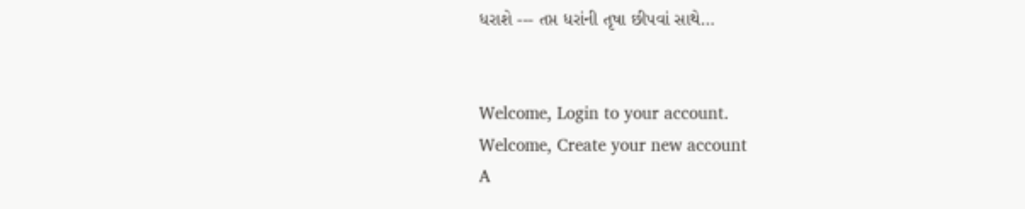ધરાશે --- તપ્ત ધરાંની તૃષા છીપવાં સાથે…


Welcome, Login to your account.
Welcome, Create your new account
A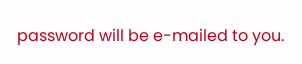password will be e-mailed to you.